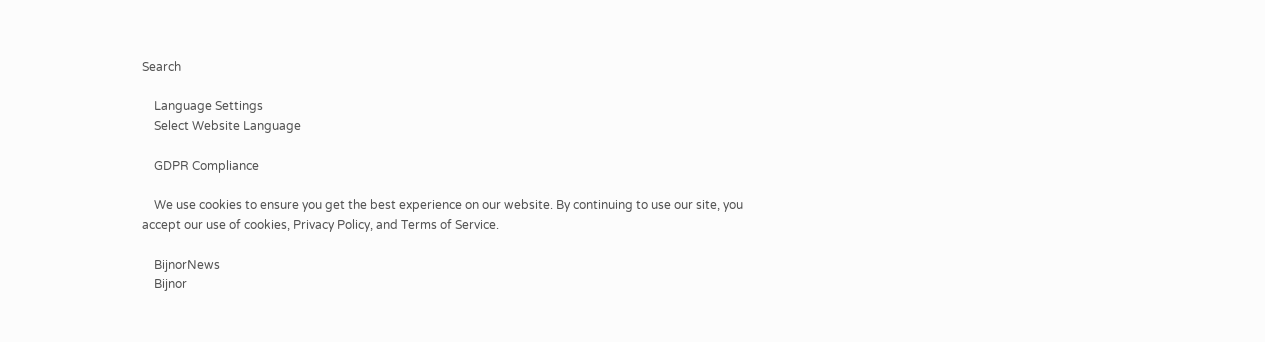Search

    Language Settings
    Select Website Language

    GDPR Compliance

    We use cookies to ensure you get the best experience on our website. By continuing to use our site, you accept our use of cookies, Privacy Policy, and Terms of Service.

    BijnorNews
    Bijnor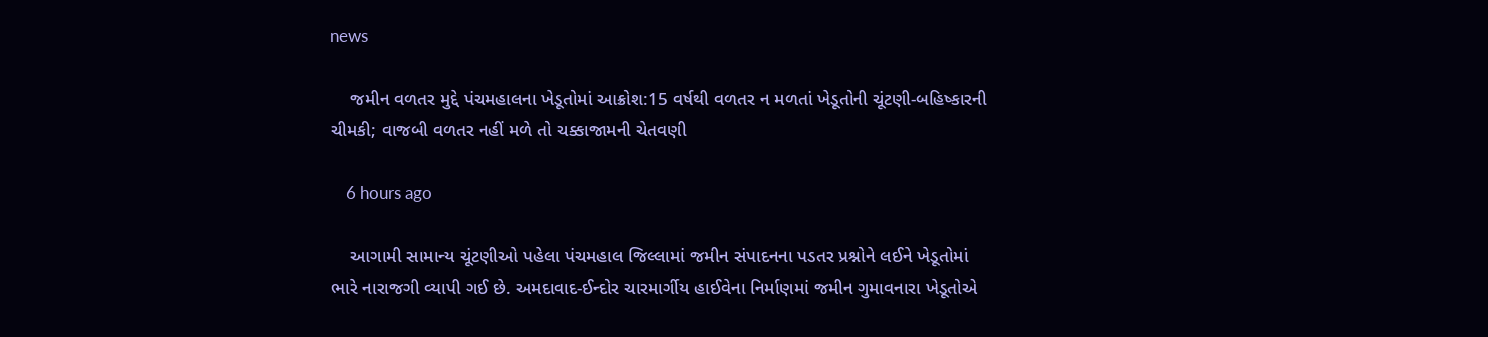news

    જમીન વળતર મુદ્દે પંચમહાલના ખેડૂતોમાં આક્રોશ:15 વર્ષથી વળતર ન મળતાં ખેડૂતોની ચૂંટણી-બહિષ્કારની ચીમકી; વાજબી વળતર નહીં મળે તો ચક્કાજામની ચેતવણી

    6 hours ago

    આગામી સામાન્ય ચૂંટણીઓ પહેલા પંચમહાલ જિલ્લામાં જમીન સંપાદનના પડતર પ્રશ્નોને લઈને ખેડૂતોમાં ભારે નારાજગી વ્યાપી ગઈ છે. અમદાવાદ-ઈન્દોર ચારમાર્ગીય હાઈવેના નિર્માણમાં જમીન ગુમાવનારા ખેડૂતોએ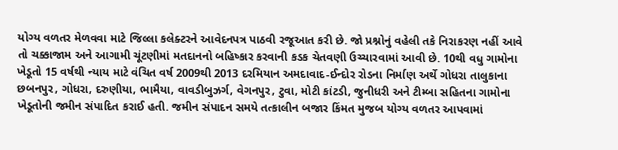યોગ્ય વળતર મેળવવા માટે જિલ્લા કલેક્ટરને આવેદનપત્ર પાઠવી રજૂઆત કરી છે. જો પ્રશ્નોનું વહેલી તકે નિરાકરણ નહીં આવે તો ચક્કાજામ અને આગામી ચૂંટણીમાં મતદાનનો બહિષ્કાર કરવાની કડક ચેતવણી ઉચ્ચારવામાં આવી છે. 10થી વધુ ગામોના ખેડૂતો 15 વર્ષથી ન્યાય માટે વંચિત વર્ષ 2009થી 2013 દરમિયાન અમદાવાદ-ઈન્દોર રોડના નિર્માણ અર્થે ગોધરા તાલુકાના છબનપુર, ગોધરા, દરુણીયા, ભામૈયા, વાવડીબુઝર્ગ, વેગનપુર, ટુવા, મોટી કાંટડી, જુનીધરી અને ટીમ્બા સહિતના ગામોના ખેડૂતોની જમીન સંપાદિત કરાઈ હતી. જમીન સંપાદન સમયે તત્કાલીન બજાર કિંમત મુજબ યોગ્ય વળતર આપવામાં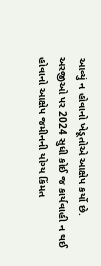આવ્યું ન હોવાનો ખેડૂતોએ આક્ષેપ કર્યો છે. અરજીઓ પર 2024 સુધી કોઈ જ કાર્યવાહી ન થઈ હોવાનો આક્ષેપ જમીનની યોગ્ય કિંમત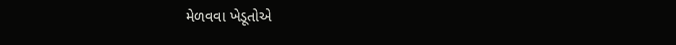મેળવવા ખેડૂતોએ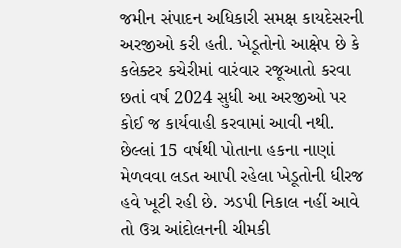જમીન સંપાદન અધિકારી સમક્ષ કાયદેસરની અરજીઓ કરી હતી. ખેડૂતોનો આક્ષેપ છે કે કલેક્ટર કચેરીમાં વારંવાર રજૂઆતો કરવા છતાં વર્ષ 2024 સુધી આ અરજીઓ પર કોઈ જ કાર્યવાહી કરવામાં આવી નથી. છેલ્લાં 15 વર્ષથી પોતાના હકના નાણાં મેળવવા લડત આપી રહેલા ખેડૂતોની ધીરજ હવે ખૂટી રહી છે. ઝડપી નિકાલ નહીં આવે તો ઉગ્ર આંદોલનની ચીમકી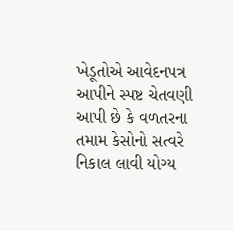ખેડૂતોએ આવેદનપત્ર આપીને સ્પષ્ટ ચેતવણી આપી છે કે વળતરના તમામ કેસોનો સત્વરે નિકાલ લાવી યોગ્ય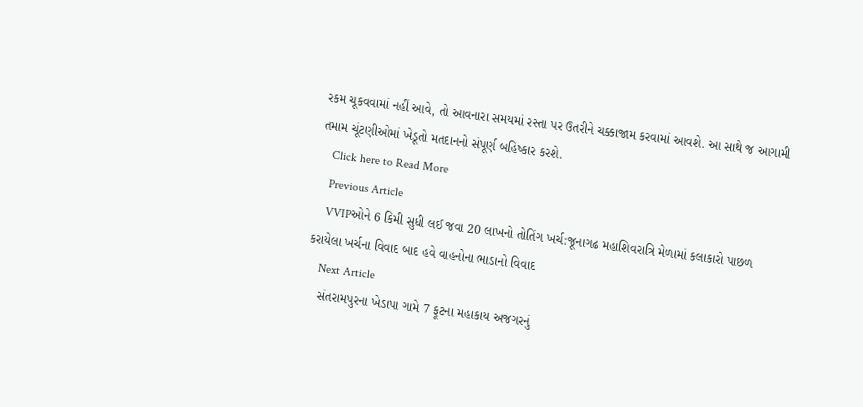રકમ ચૂકવવામાં નહીં આવે, તો આવનારા સમયમાં રસ્તા પર ઉતરીને ચક્કાજામ કરવામાં આવશે. આ સાથે જ આગામી તમામ ચૂંટણીઓમાં ખેડૂતો મતદાનનો સંપૂર્ણ બહિષ્કાર કરશે.
    Click here to Read More
    Previous Article
    VVIPઓને 6 કિમી સુધી લઈ જવા 20 લાખનો તોતિંગ ખર્ચ:જૂનાગઢ મહાશિવરાત્રિ મેળામાં કલાકારો પાછળ કરાયેલા ખર્ચના વિવાદ બાદ હવે વાહનોના ભાડાનો વિવાદ
    Next Article
    સંતરામપુરના ખેડાપા ગામે 7 ફૂટના મહાકાય અજગરનું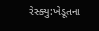રેસ્ક્યુ:ખેડૂતના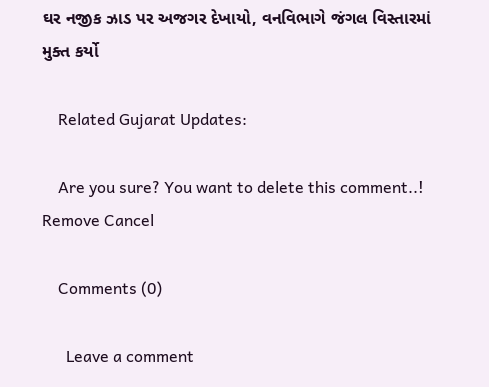ઘર નજીક ઝાડ પર અજગર દેખાયો, વનવિભાગે જંગલ વિસ્તારમાં મુક્ત કર્યો

    Related Gujarat Updates:

    Are you sure? You want to delete this comment..! Remove Cancel

    Comments (0)

      Leave a comment